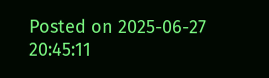Posted on 2025-06-27 20:45:11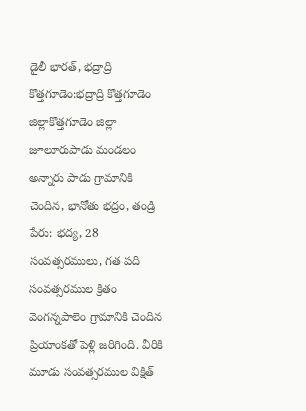డైలీ భారత్, భద్రాద్రి కొత్తగూడెం:భద్రాద్రి కొత్తగూడెం జిల్లాకొత్తగూడెం జిల్లా జూలూరుపాడు మండలం అన్నారు పాడు గ్రామానికి చెందిన, భానోతు భద్రం, తండ్రి పేరు: భద్య, 28 సంవత్సరములు, గత పది సంవత్సరముల క్రితం వెంగన్నపాలెం గ్రామానికి చెందిన ప్రియాంకతో పెళ్లి జరిగింది. వీరికి మూడు సంవత్సరముల విక్షిత్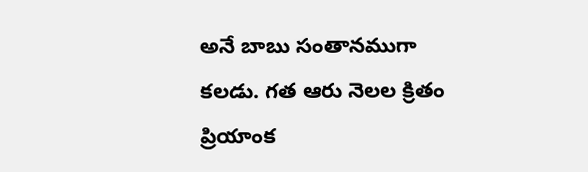అనే బాబు సంతానముగా కలడు. గత ఆరు నెలల క్రితం ప్రియాంక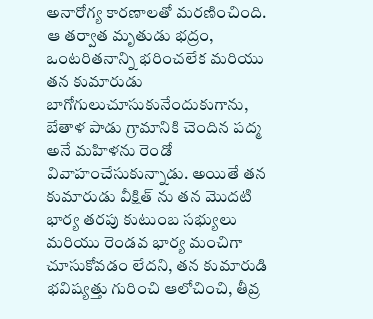అనారోగ్య కారణాలతో మరణించింది. ఆ తర్వాత మృతుడు భద్రం, ఒంటరితనాన్ని భరించలేక మరియు తన కుమారుడు బాగోగులుచూసుకునేందుకుగాను, బేతాళ పాడు గ్రామానికి చెందిన పద్మ అనే మహిళను రెండో వివాహంచేసుకున్నాడు. అయితే తన కుమారుడు వీక్షిత్ ను తన మొదటి భార్య తరపు కుటుంబ సభ్యులు మరియు రెండవ భార్య మంచిగా చూసుకోవడం లేదని, తన కుమారుడి భవిష్యత్తు గురించి ఆలోచించి, తీవ్ర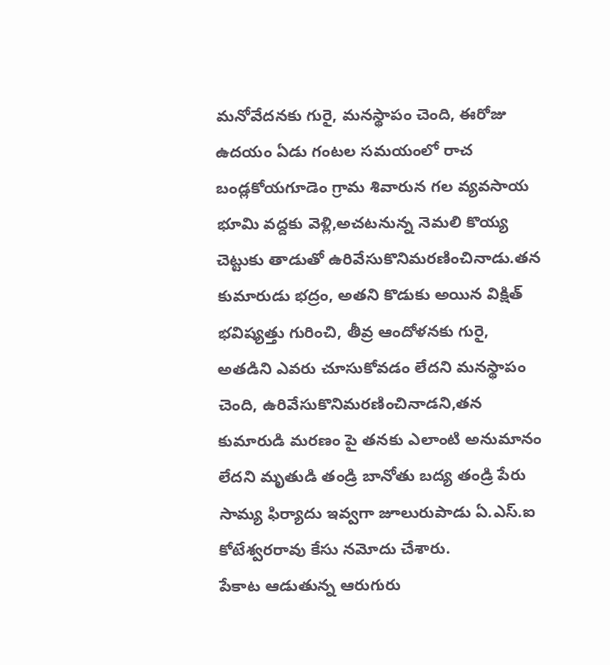మనోవేదనకు గురై, మనస్థాపం చెంది, ఈరోజు ఉదయం ఏడు గంటల సమయంలో రాచ బండ్లకోయగూడెం గ్రామ శివారున గల వ్యవసాయ భూమి వద్దకు వెళ్లి,అచటనున్న నెమలి కొయ్య చెట్టుకు తాడుతో ఉరివేసుకొనిమరణించినాడు.తన కుమారుడు భద్రం, అతని కొడుకు అయిన విక్షిత్ భవిష్యత్తు గురించి, తీవ్ర ఆందోళనకు గురై, అతడిని ఎవరు చూసుకోవడం లేదని మనస్థాపం చెంది, ఉరివేసుకొనిమరణించినాడని,తన కుమారుడి మరణం పై తనకు ఎలాంటి అనుమానం లేదని మృతుడి తండ్రి బానోతు బద్య తండ్రి పేరు సామ్య ఫిర్యాదు ఇవ్వగా జూలురుపాడు ఏ.ఎస్.ఐ కోటేశ్వరరావు కేసు నమోదు చేశారు.
పేకాట ఆడుతున్న ఆరుగురు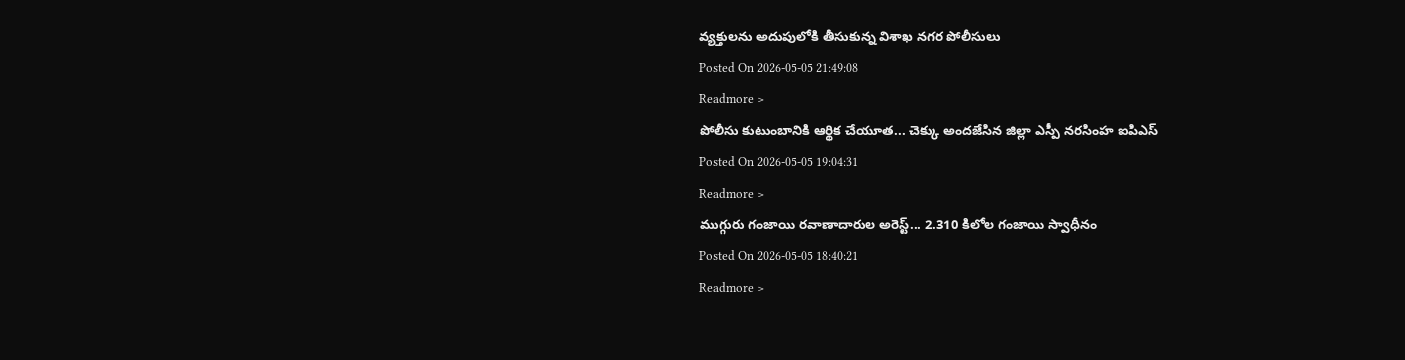వ్యక్తులను అదుపులోకి తీసుకున్న విశాఖ నగర పోలీసులు
Posted On 2026-05-05 21:49:08
Readmore >
పోలీసు కుటుంబానికి ఆర్థిక చేయూత... చెక్కు అందజేసిన జిల్లా ఎస్పీ నరసింహ ఐపిఎస్
Posted On 2026-05-05 19:04:31
Readmore >
ముగ్గురు గంజాయి రవాణాదారుల అరెస్ట్... 2.310 కిలోల గంజాయి స్వాధీనం
Posted On 2026-05-05 18:40:21
Readmore >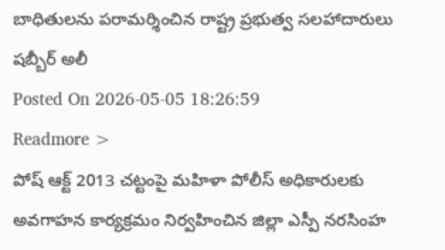బాధితులను పరామర్శించిన రాష్ట్ర ప్రభుత్వ సలహాదారులు షబ్బీర్ అలీ
Posted On 2026-05-05 18:26:59
Readmore >
పోష్ ఆక్ట్ 2013 చట్టంపై మహిళా పోలీస్ అధికారులకు అవగాహన కార్యక్రమం నిర్వహించిన జిల్లా ఎస్పీ నరసింహ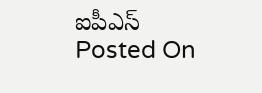ఐపీఎస్
Posted On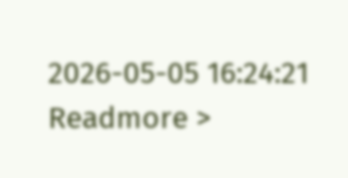2026-05-05 16:24:21
Readmore >